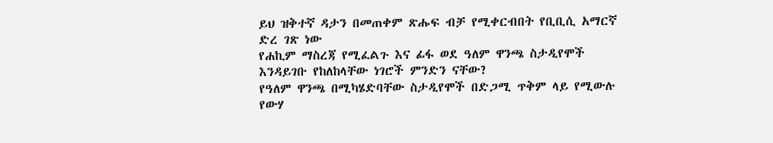ይህ ዝቅተኛ ዳታን በመጠቀም ጽሑፍ ብቻ የሚቀርብበት የቢቢሲ አማርኛ ድረ ገጽ ነው
የሐኪም ማስረጃ የሚፈልጉ እና ፊፋ ወደ ዓለም ዋንጫ ስታዲየሞች እንዳይገቡ የከለከላቸው ነገሮች ምንድን ናቸው?
የዓለም ዋንጫ በሚካሄድባቸው ስታዲየሞች በድጋሚ ጥቅም ላይ የሚውሉ የውሃ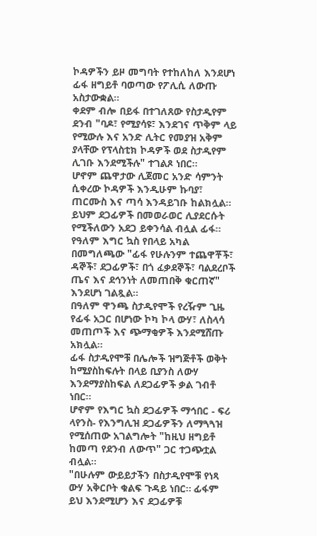ኮዳዎችን ይዞ መግባት የተከለከለ እንደሆነ ፊፋ ዘግይቶ ባወጣው የፖሊሲ ለውጡ አስታውቋል።
ቀደም ብሎ በይፋ በተገለጸው የስታዲየም ደንብ "ባዶ፣ የሚያሳዩ፣ እንደገና ጥቅም ላይ የሚውሉ እና አንድ ሊትር የመያዝ አቅም ያላቸው የፕላስቲክ ኮዳዎች ወደ ስታዲየም ሊገቡ እንደሚችሉ" ተገልጾ ነበር።
ሆኖም ጨዋታው ሊጀመር አንድ ሳምንት ሲቀረው ኮዳዎች እንዲሁም ኩባያ፣ ጠርሙስ እና ጣሳ እንዳይገቡ ከልክሏል።
ይህም ደጋፊዎች በመወራወር ሊያደርሱት የሚችለውን አደጋ ይቀንሳል ብሏል ፊፋ።
የዓለም እግር ኳስ የበላይ አካል በመግለጫው "ፊፋ የሁሉንም ተጨዋቾች፣ ዳኞች፣ ደጋፊዎች፣ በጎ ፈቃደኞች፣ ባልደረቦች ጤና እና ደኅንነት ለመጠበቅ ቁርጠኛ" እንደሆነ ገልጿል።
በዓለም ዋንጫ ስታዲየሞች የረዥም ጊዜ የፊፋ አጋር በሆነው ኮካ ኮላ ውሃ፣ ለስላሳ መጠጦች እና ጭማቂዎች እንደሚሸጡ አክሏል።
ፊፋ ስታዲየሞቹ በሌሎች ዝግጅቶች ወቅት ከሚያስከፍሉት በላይ ቢያንስ ለውሃ እንደማያስከፍል ለደጋፊዎች ቃል ገብቶ ነበር።
ሆኖም የእግር ኳስ ደጋፊዎች ማኅበር - ፍሪ ላየንስ- የእንግሊዝ ደጋፊዎችን ለማጓጓዝ የሚሰጠው አገልግሎት "ከዚህ ዘግይቶ ከመጣ የደንብ ለውጥ" ጋር ተጋጭቷል ብሏል።
"በሁሉም ውይይታችን በስታዲየሞቹ የነጻ ውሃ አቅርቦት ቁልፍ ጉዳይ ነበር። ፊፋም ይህ እንደሚሆን እና ደጋፊዎቹ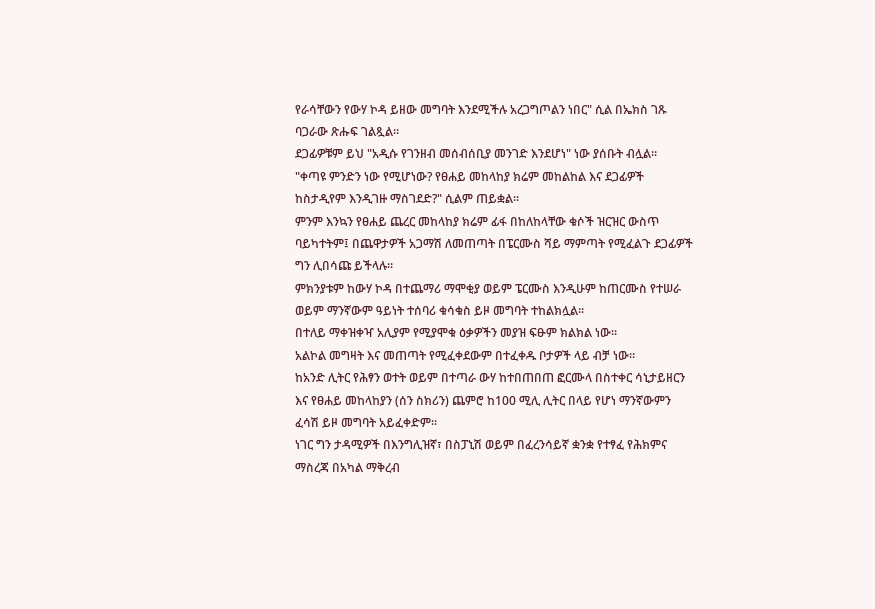የራሳቸውን የውሃ ኮዳ ይዘው መግባት እንደሚችሉ አረጋግጦልን ነበር" ሲል በኤክስ ገጹ ባጋራው ጽሑፍ ገልጿል።
ደጋፊዎቹም ይህ "አዲሱ የገንዘብ መሰብሰቢያ መንገድ እንደሆነ" ነው ያሰቡት ብሏል።
"ቀጣዩ ምንድን ነው የሚሆነው? የፀሐይ መከላከያ ክሬም መከልከል እና ደጋፊዎች ከስታዲየም እንዲገዙ ማስገደድ?" ሲልም ጠይቋል።
ምንም እንኳን የፀሐይ ጨረር መከላከያ ክሬም ፊፋ በከለከላቸው ቁሶች ዝርዝር ውስጥ ባይካተትም፤ በጨዋታዎች አጋማሽ ለመጠጣት በፔርሙስ ሻይ ማምጣት የሚፈልጉ ደጋፊዎች ግን ሊበሳጩ ይችላሉ።
ምክንያቱም ከውሃ ኮዳ በተጨማሪ ማሞቂያ ወይም ፔርሙስ እንዲሁም ከጠርሙስ የተሠራ ወይም ማንኛውም ዓይነት ተሰባሪ ቁሳቁስ ይዞ መግባት ተከልክሏል።
በተለይ ማቀዝቀዣ አሊያም የሚያሞቁ ዕቃዎችን መያዝ ፍፁም ክልክል ነው።
አልኮል መግዛት እና መጠጣት የሚፈቀደውም በተፈቀዱ ቦታዎች ላይ ብቻ ነው።
ከአንድ ሊትር የሕፃን ወተት ወይም በተጣራ ውሃ ከተበጠበጠ ፎርሙላ በስተቀር ሳኒታይዘርን እና የፀሐይ መከላከያን (ሰን ስክሪን) ጨምሮ ከ100 ሚሊ ሊትር በላይ የሆነ ማንኛውምን ፈሳሽ ይዞ መግባት አይፈቀድም።
ነገር ግን ታዳሚዎች በእንግሊዝኛ፣ በስፓኒሽ ወይም በፈረንሳይኛ ቋንቋ የተፃፈ የሕክምና ማስረጃ በአካል ማቅረብ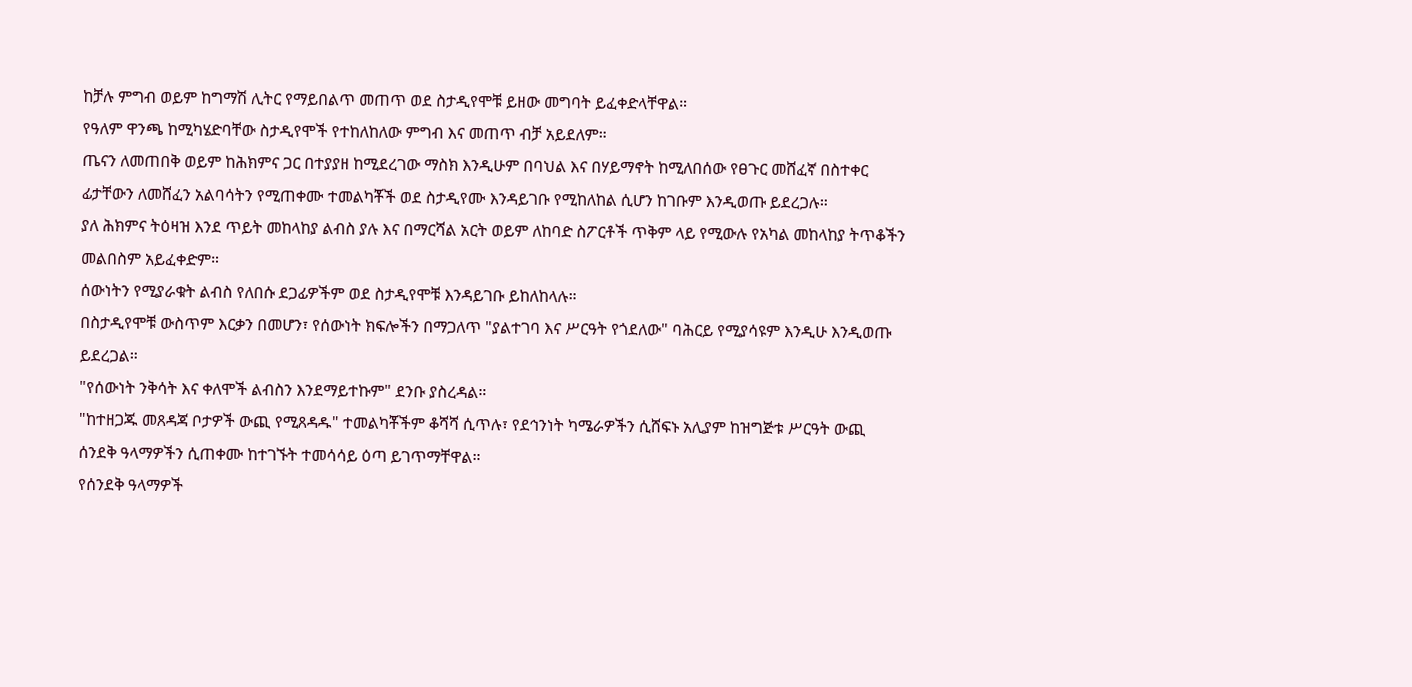ከቻሉ ምግብ ወይም ከግማሽ ሊትር የማይበልጥ መጠጥ ወደ ስታዲየሞቹ ይዘው መግባት ይፈቀድላቸዋል።
የዓለም ዋንጫ ከሚካሄድባቸው ስታዲየሞች የተከለከለው ምግብ እና መጠጥ ብቻ አይደለም።
ጤናን ለመጠበቅ ወይም ከሕክምና ጋር በተያያዘ ከሚደረገው ማስክ እንዲሁም በባህል እና በሃይማኖት ከሚለበሰው የፀጉር መሸፈኛ በስተቀር ፊታቸውን ለመሸፈን አልባሳትን የሚጠቀሙ ተመልካቾች ወደ ስታዲየሙ እንዳይገቡ የሚከለከል ሲሆን ከገቡም እንዲወጡ ይደረጋሉ።
ያለ ሕክምና ትዕዛዝ እንደ ጥይት መከላከያ ልብስ ያሉ እና በማርሻል አርት ወይም ለከባድ ስፖርቶች ጥቅም ላይ የሚውሉ የአካል መከላከያ ትጥቆችን መልበስም አይፈቀድም።
ሰውነትን የሚያራቁት ልብስ የለበሱ ደጋፊዎችም ወደ ስታዲየሞቹ እንዳይገቡ ይከለከላሉ።
በስታዲየሞቹ ውስጥም እርቃን በመሆን፣ የሰውነት ክፍሎችን በማጋለጥ "ያልተገባ እና ሥርዓት የጎደለው" ባሕርይ የሚያሳዩም እንዲሁ እንዲወጡ ይደረጋል።
"የሰውነት ንቅሳት እና ቀለሞች ልብስን እንደማይተኩም" ደንቡ ያስረዳል።
"ከተዘጋጁ መጸዳጃ ቦታዎች ውጪ የሚጸዳዱ" ተመልካቾችም ቆሻሻ ሲጥሉ፣ የደኅንነት ካሜራዎችን ሲሸፍኑ አሊያም ከዝግጅቱ ሥርዓት ውጪ ሰንደቅ ዓላማዎችን ሲጠቀሙ ከተገኙት ተመሳሳይ ዕጣ ይገጥማቸዋል።
የሰንደቅ ዓላማዎች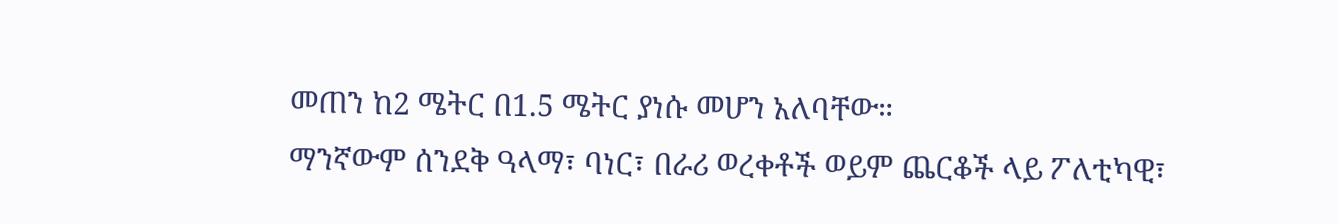መጠን ከ2 ሜትር በ1.5 ሜትር ያነሱ መሆን አለባቸው።
ማንኛውም ሰንደቅ ዓላማ፣ ባነር፣ በራሪ ወረቀቶች ወይም ጨርቆች ላይ ፖለቲካዊ፣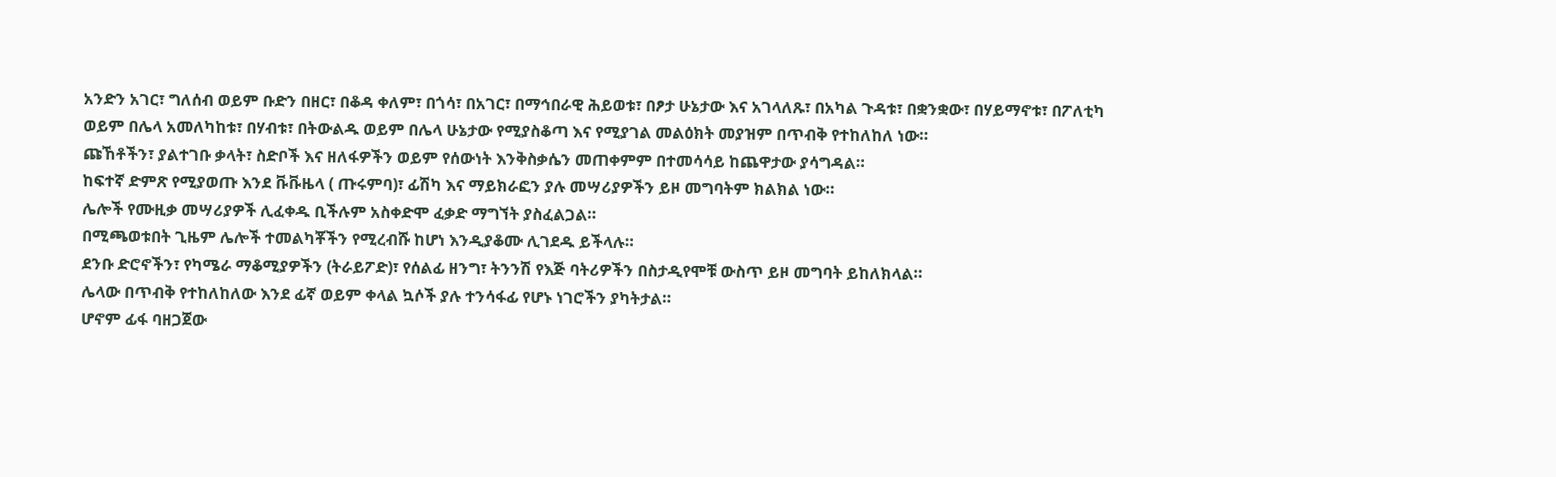አንድን አገር፣ ግለሰብ ወይም ቡድን በዘር፣ በቆዳ ቀለም፣ በጎሳ፣ በአገር፣ በማኅበራዊ ሕይወቱ፣ በፆታ ሁኔታው እና አገላለጹ፣ በአካል ጉዳቱ፣ በቋንቋው፣ በሃይማኖቱ፣ በፖለቲካ ወይም በሌላ አመለካከቱ፣ በሃብቱ፣ በትውልዱ ወይም በሌላ ሁኔታው የሚያስቆጣ እና የሚያገል መልዕክት መያዝም በጥብቅ የተከለከለ ነው።
ጩኸቶችን፣ ያልተገቡ ቃላት፣ ስድቦች እና ዘለፋዎችን ወይም የሰውነት እንቅስቃሴን መጠቀምም በተመሳሳይ ከጨዋታው ያሳግዳል።
ከፍተኛ ድምጽ የሚያወጡ እንደ ቩቩዜላ ( ጡሩምባ)፣ ፊሽካ እና ማይክራፎን ያሉ መሣሪያዎችን ይዞ መግባትም ክልክል ነው።
ሌሎች የሙዚቃ መሣሪያዎች ሊፈቀዱ ቢችሉም አስቀድሞ ፈቃድ ማግኘት ያስፈልጋል።
በሚጫወቱበት ጊዜም ሌሎች ተመልካቾችን የሚረብሹ ከሆነ እንዲያቆሙ ሊገደዱ ይችላሉ።
ደንቡ ድሮኖችን፣ የካሜራ ማቆሚያዎችን (ትራይፖድ)፣ የሰልፊ ዘንግ፣ ትንንሽ የእጅ ባትሪዎችን በስታዲየሞቹ ውስጥ ይዞ መግባት ይከለክላል።
ሌላው በጥብቅ የተከለከለው እንደ ፊኛ ወይም ቀላል ኳሶች ያሉ ተንሳፋፊ የሆኑ ነገሮችን ያካትታል።
ሆኖም ፊፋ ባዘጋጀው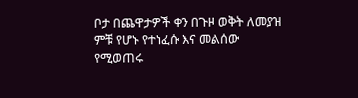ቦታ በጨዋታዎች ቀን በጉዞ ወቅት ለመያዝ ምቹ የሆኑ የተነፈሱ እና መልሰው የሚወጠሩ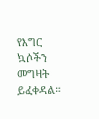የእግር ኳሶችን መግዛት ይፈቀዳል።